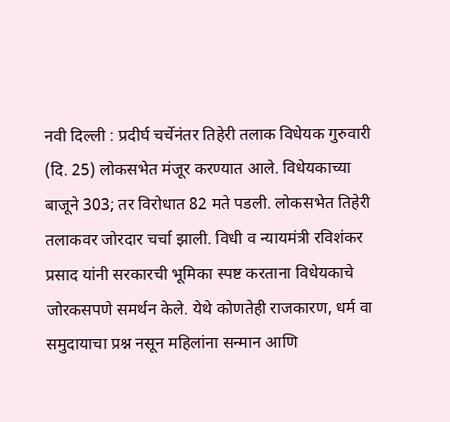नवी दिल्ली : प्रदीर्घ चर्चेनंतर तिहेरी तलाक विधेयक गुरुवारी (दि. 25) लोकसभेत मंजूर करण्यात आले. विधेयकाच्या बाजूने 303; तर विरोधात 82 मते पडली. लोकसभेत तिहेरी तलाकवर जोरदार चर्चा झाली. विधी व न्यायमंत्री रविशंकर प्रसाद यांनी सरकारची भूमिका स्पष्ट करताना विधेयकाचे जोरकसपणे समर्थन केले. येथे कोणतेही राजकारण, धर्म वा समुदायाचा प्रश्न नसून महिलांना सन्मान आणि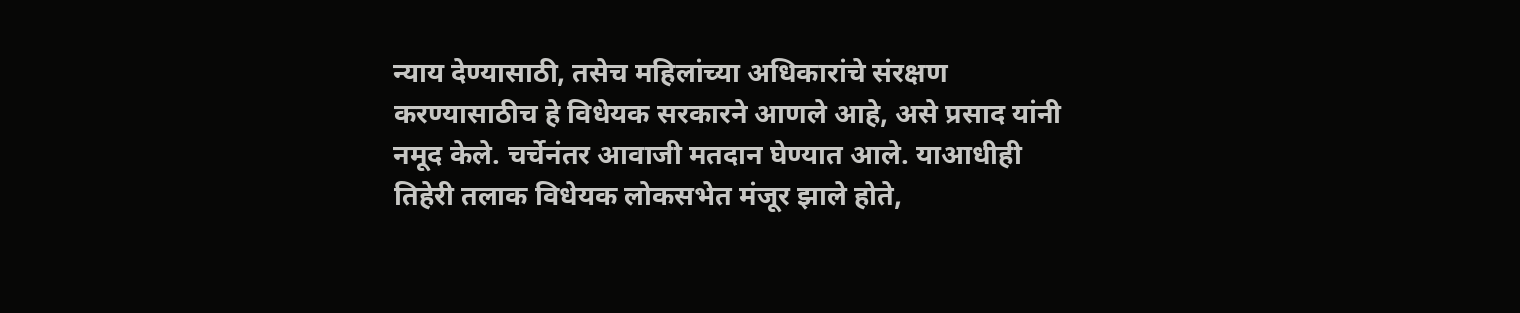न्याय देण्यासाठी, तसेच महिलांच्या अधिकारांचे संरक्षण करण्यासाठीच हे विधेयक सरकारने आणले आहे, असे प्रसाद यांनी नमूद केले. चर्चेनंतर आवाजी मतदान घेण्यात आले. याआधीही तिहेरी तलाक विधेयक लोकसभेत मंजूर झाले होते,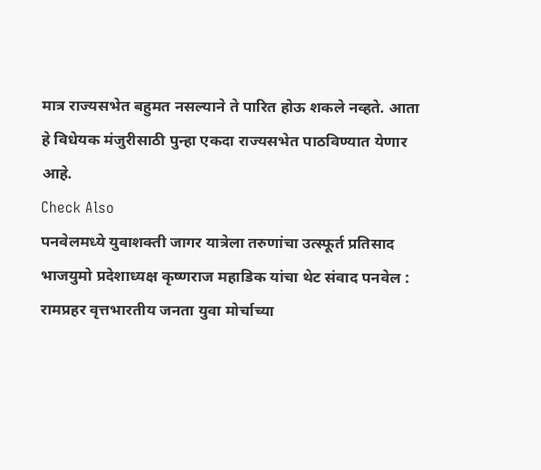मात्र राज्यसभेत बहुमत नसल्याने ते पारित होऊ शकले नव्हते. आता हे विधेयक मंजुरीसाठी पुन्हा एकदा राज्यसभेत पाठविण्यात येणार आहे.
Check Also
पनवेलमध्ये युवाशक्ती जागर यात्रेला तरुणांचा उत्स्फूर्त प्रतिसाद
भाजयुमो प्रदेशाध्यक्ष कृष्णराज महाडिक यांचा थेट संवाद पनवेल : रामप्रहर वृत्तभारतीय जनता युवा मोर्चाच्या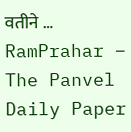वतीने …
RamPrahar – The Panvel Daily Paper